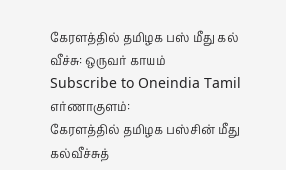கேரளத்தில் தமிழக பஸ் மீது கல் வீச்சு: ஒருவர் காயம்
Subscribe to Oneindia Tamil
எர்ணாகுளம்:
கேரளத்தில் தமிழக பஸ்சின் மீது கல்வீச்சுத்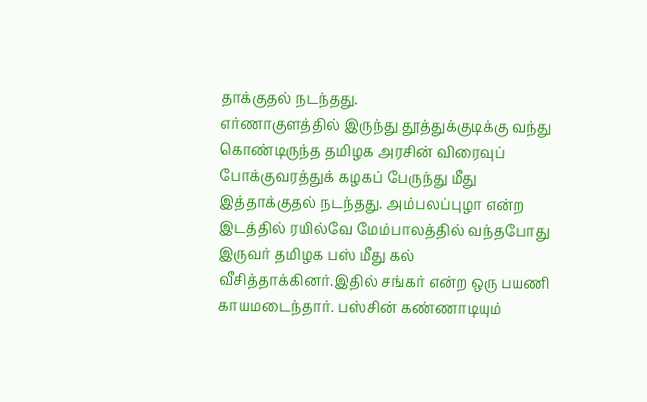தாக்குதல் நடந்தது.
எர்ணாகுளத்தில் இருந்து தூத்துக்குடிக்கு வந்து கொண்டிருந்த தமிழக அரசின் விரைவுப் போக்குவரத்துக் கழகப் பேருந்து மீது இத்தாக்குதல் நடந்தது. அம்பலப்புழா என்ற இடத்தில் ரயில்வே மேம்பாலத்தில் வந்தபோது இருவர் தமிழக பஸ் மீது கல் வீசித்தாக்கினர்.இதில் சங்கர் என்ற ஒரு பயணி காயமடைந்தார். பஸ்சின் கண்ணாடியும்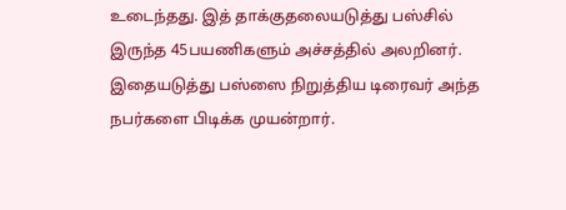உடைந்தது. இத் தாக்குதலையடுத்து பஸ்சில் இருந்த 45பயணிகளும் அச்சத்தில் அலறினர்.
இதையடுத்து பஸ்ஸை நிறுத்திய டிரைவர் அந்த நபர்களை பிடிக்க முயன்றார்.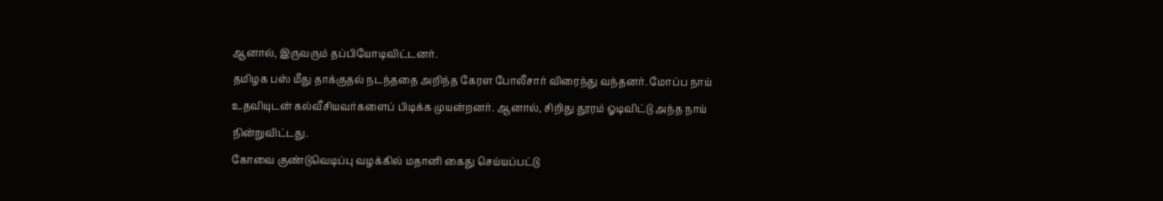ஆனால், இருவரும் தப்பியோடிவிட்டனர்.
தமிழக பஸ் மீது தாக்குதல் நடந்ததை அறிந்த கேரள போலீசார் விரைந்து வந்தனர். மோப்ப நாய் உதவியுடன் கல்வீசியவர்களைப் பிடிக்க முயன்றனர். ஆனால், சிறிது தூரம் ஓடிவிட்டு அந்த நாய் நின்றுவிட்டது.
கோவை குண்டுவெடிப்பு வழக்கில் மதானி கைது செய்யப்பட்டு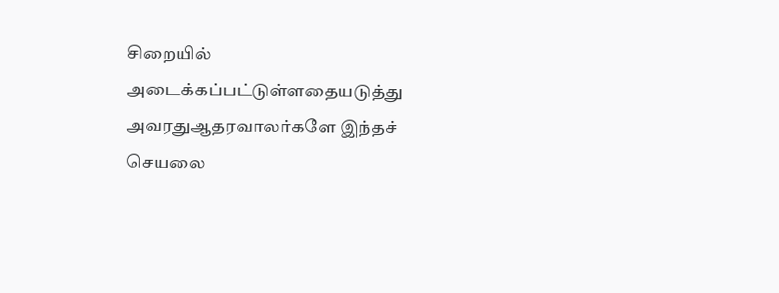சிறையில் அடைக்கப்பட்டுள்ளதையடுத்து அவரதுஆதரவாலர்களே இந்தச் செயலை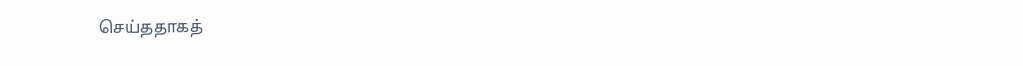செய்ததாகத்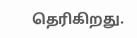தெரிகிறது.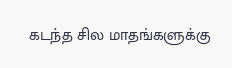கடந்த சில மாதங்களுக்கு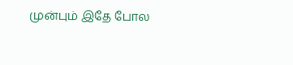முன்பும் இதே போல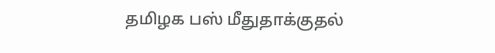தமிழக பஸ் மீதுதாக்குதல்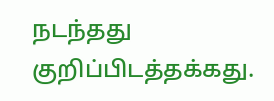நடந்தது குறிப்பிடத்தக்கது.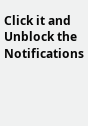Click it and Unblock the Notifications